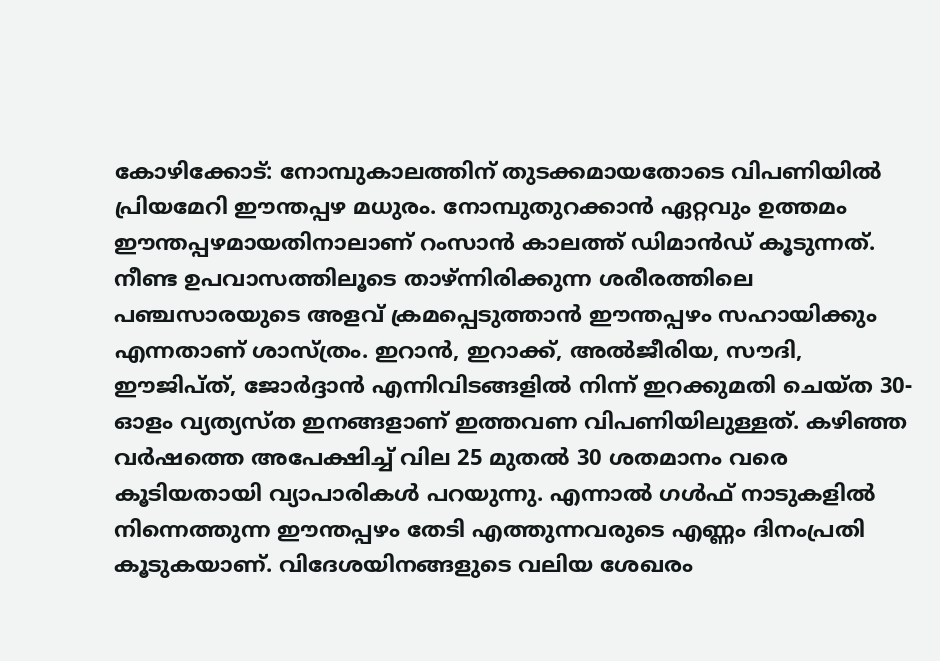കോഴിക്കോട്: നോമ്പുകാലത്തിന് തുടക്കമായതോടെ വിപണിയിൽ പ്രിയമേറി ഈന്തപ്പഴ മധുരം. നോമ്പുതുറക്കാൻ ഏറ്റവും ഉത്തമം ഈന്തപ്പഴമായതിനാലാണ് റംസാൻ കാലത്ത് ഡിമാൻഡ് കൂടുന്നത്. നീണ്ട ഉപവാസത്തിലൂടെ താഴ്ന്നിരിക്കുന്ന ശരീരത്തിലെ പഞ്ചസാരയുടെ അളവ് ക്രമപ്പെടുത്താൻ ഈന്തപ്പഴം സഹായിക്കും എന്നതാണ് ശാസ്ത്രം. ഇറാൻ, ഇറാക്ക്, അൽജീരിയ, സൗദി, ഈജിപ്ത്, ജോർദ്ദാൻ എന്നിവിടങ്ങളിൽ നിന്ന് ഇറക്കുമതി ചെയ്ത 30-ഓളം വ്യത്യസ്ത ഇനങ്ങളാണ് ഇത്തവണ വിപണിയിലുള്ളത്. കഴിഞ്ഞ വർഷത്തെ അപേക്ഷിച്ച് വില 25 മുതൽ 30 ശതമാനം വരെ കൂടിയതായി വ്യാപാരികൾ പറയുന്നു. എന്നാൽ ഗൾഫ് നാടുകളിൽ നിന്നെത്തുന്ന ഈന്തപ്പഴം തേടി എത്തുന്നവരുടെ എണ്ണം ദിനംപ്രതി കൂടുകയാണ്. വിദേശയിനങ്ങളുടെ വലിയ ശേഖരം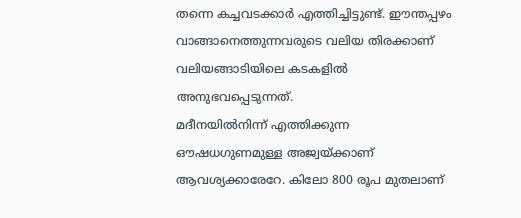തന്നെ കച്ചവടക്കാർ എത്തിച്ചിട്ടുണ്ട്. ഈന്തപ്പഴം വാങ്ങാനെത്തുന്നവരുടെ വലിയ തിരക്കാണ് വലിയങ്ങാടിയിലെ കടകളിൽ അനുഭവപ്പെടുന്നത്.
മദീനയിൽനിന്ന് എത്തിക്കുന്ന ഔഷധഗുണമുള്ള അജ്വയ്ക്കാണ് ആവശ്യക്കാരേറേ. കിലോ 800 രൂപ മുതലാണ്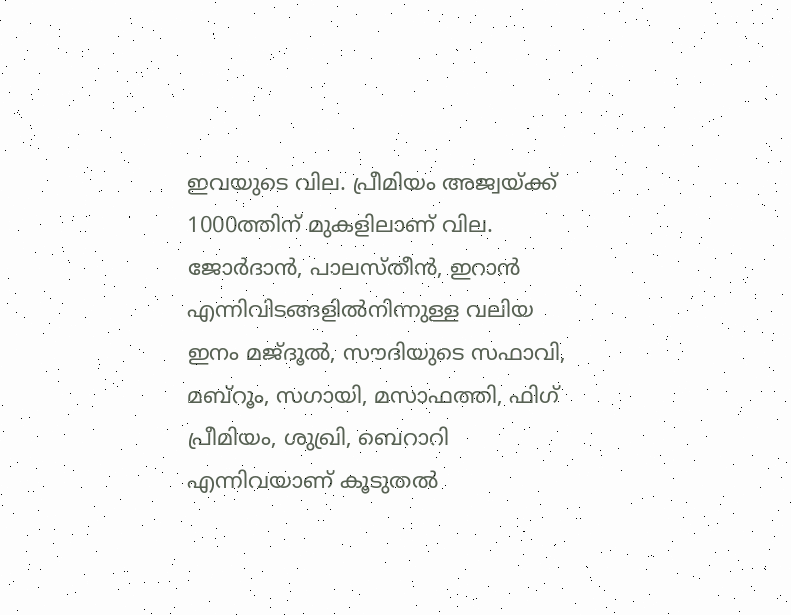ഇവയുടെ വില. പ്രീമിയം അജ്വയ്ക്ക് 1000ത്തിന് മുകളിലാണ് വില. ജോർദാൻ, പാലസ്തീൻ, ഇറാൻ എന്നിവിടങ്ങളിൽനിന്നുള്ള വലിയ ഇനം മജ്ദൂൽ, സൗദിയുടെ സഫാവി, മബ്റൂം, സഗായി, മസാഫത്തി, ഫിഗ് പ്രീമിയം, ശുഖ്രി, ബെറാറി എന്നിവയാണ് കൂടുതൽ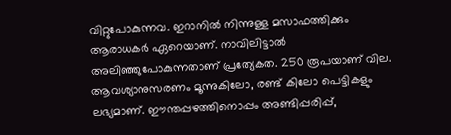വിറ്റുപോകുന്നവ. ഇറാനിൽ നിന്നുള്ള മസാഫത്തിക്കും ആരാധകർ ഏറെയാണ്. നാവിലിട്ടാൽ അലിഞ്ഞുപോകുന്നതാണ് പ്രത്യേകത. 250 രൂപയാണ് വില. ആവശ്യാനുസരണം മൂന്നുകിലോ, രണ്ട് കിലോ പെട്ടികളും ലഭ്യമാണ്. ഈന്തപ്പഴത്തിനൊപ്പം അണ്ടിപ്പരിപ്പ്,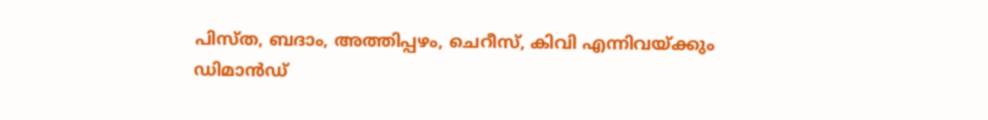പിസ്ത, ബദാം, അത്തിപ്പഴം, ചെറീസ്, കിവി എന്നിവയ്ക്കും
ഡിമാൻഡ്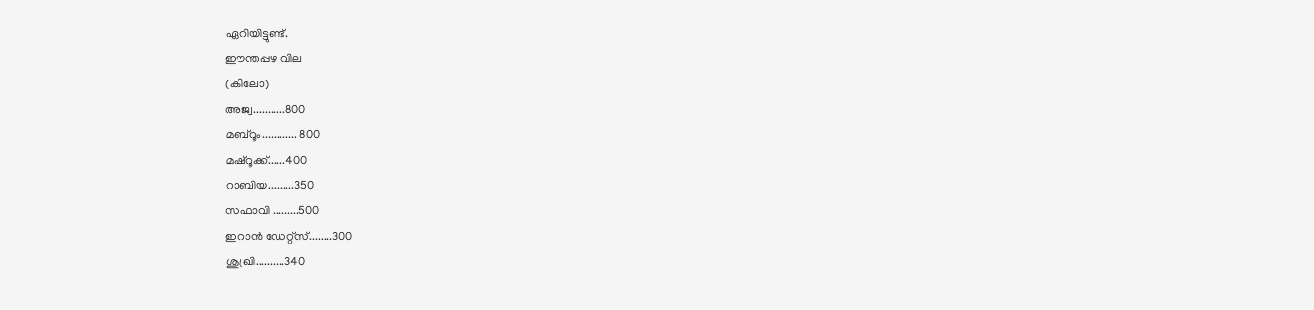ഏറിയിട്ടുണ്ട്.
ഈന്തപ്പഴ വില
(കിലോ)
അജ്വ...........800
മബ്റൂം............ 800
മഷ്റൂക്ക്......400
റാബിയ.........350
സഫാവി .........500
ഇറാൻ ഡേറ്റ്സ്........300
ശുഖ്രി..........340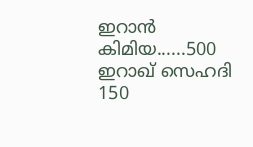ഇറാൻ കിമിയ......500
ഇറാഖ് സെഹദി 150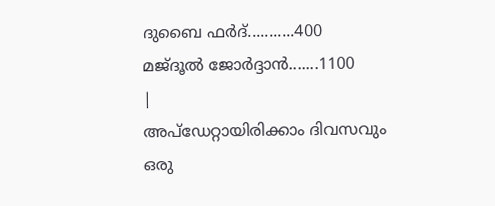ദുബൈ ഫർദ്...........400
മജ്ദൂൽ ജോർദ്ദാൻ.......1100
|
അപ്ഡേറ്റായിരിക്കാം ദിവസവും
ഒരു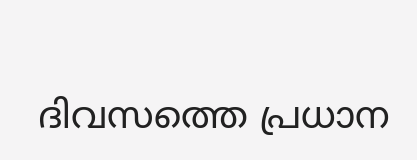ദിവസത്തെ പ്രധാന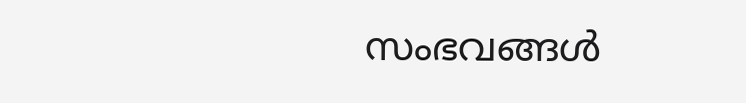സംഭവങ്ങൾ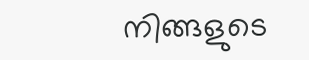നിങ്ങളുടെ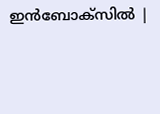ഇൻബോക്സിൽ |